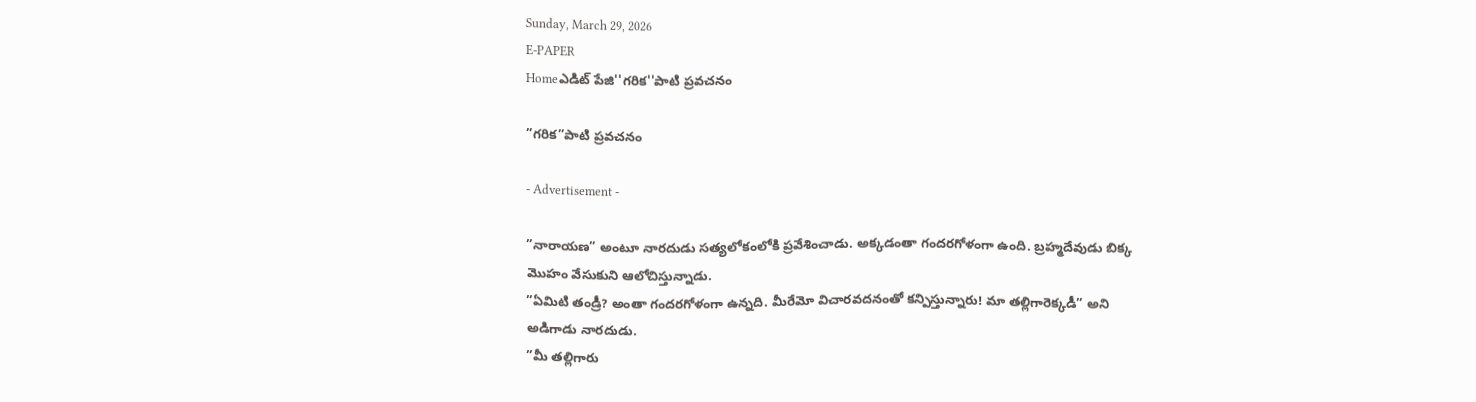Sunday, March 29, 2026
E-PAPER
Homeఎడిట్ పేజి''గరిక''పాటి ప్రవచనం

”గరిక”పాటి ప్రవచనం

- Advertisement -

”నారాయణ” అంటూ నారదుడు సత్యలోకంలోకి ప్రవేశించాడు. అక్కడంతా గందరగోళంగా ఉంది. బ్రహ్మదేవుడు బిక్క మొహం వేసుకుని ఆలోచిస్తున్నాడు.
”ఏమిటి తండ్రీ? అంతా గందరగోళంగా ఉన్నది. మీరేమో విచారవదనంతో కన్పిస్తున్నారు! మా తల్లిగారెక్కడీ” అని అడిగాడు నారదుడు.
”మీ తల్లిగారు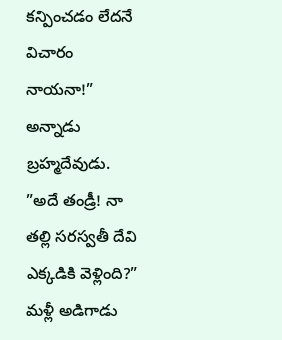కన్పించడం లేదనే విచారం నాయనా!” అన్నాడు బ్రహ్మదేవుడు.
”అదే తండ్రీ! నా తల్లి సరస్వతీ దేవి ఎక్కడికి వెళ్లింది?” మళ్లీ అడిగాడు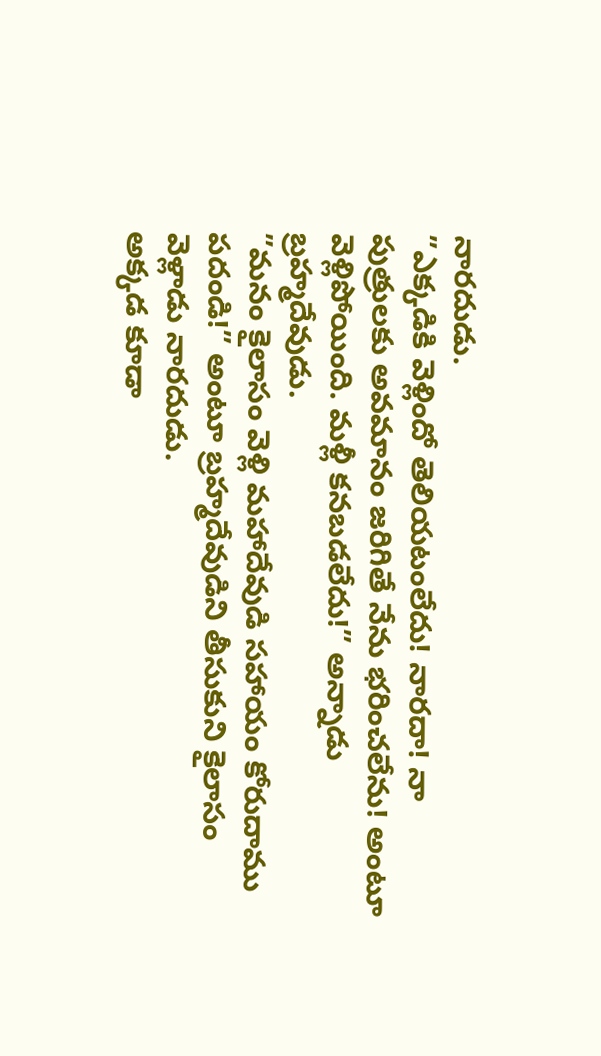నారదుడు.
”ఎక్కడికి వెళ్లిందో తెలియటంలేదు! నారదా! నా పుత్రులకు అవమానం జరిగితే నేను భరించలేను! అంటూ వెళ్లిపోయింది. మళ్లీ కనబడలేదు!” అన్నాడు బ్రహ్మదేవుడు.
”మనం కైలాసం వెళ్లి మహాదేవుడి సహాయం కోరుదాము పదండి!” అంటూ బ్రహ్మదేవుడిని తీసుకుని కైలాసం వెళ్లాడు నారదుడు.
అక్కడ కూడా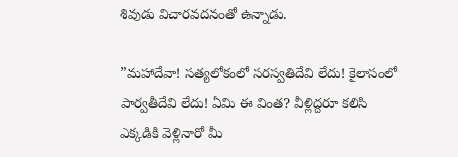శివుడు విచారవదనంతో ఉన్నాడు.

”మహాదేవా! సత్యలోకంలో సరస్వతిదేవి లేదు! కైలాసంలో పార్వతీదేవి లేదు! ఏమి ఈ వింత? వీళ్లిద్దరూ కలిసి ఎక్కడికి వెళ్లినారో మీ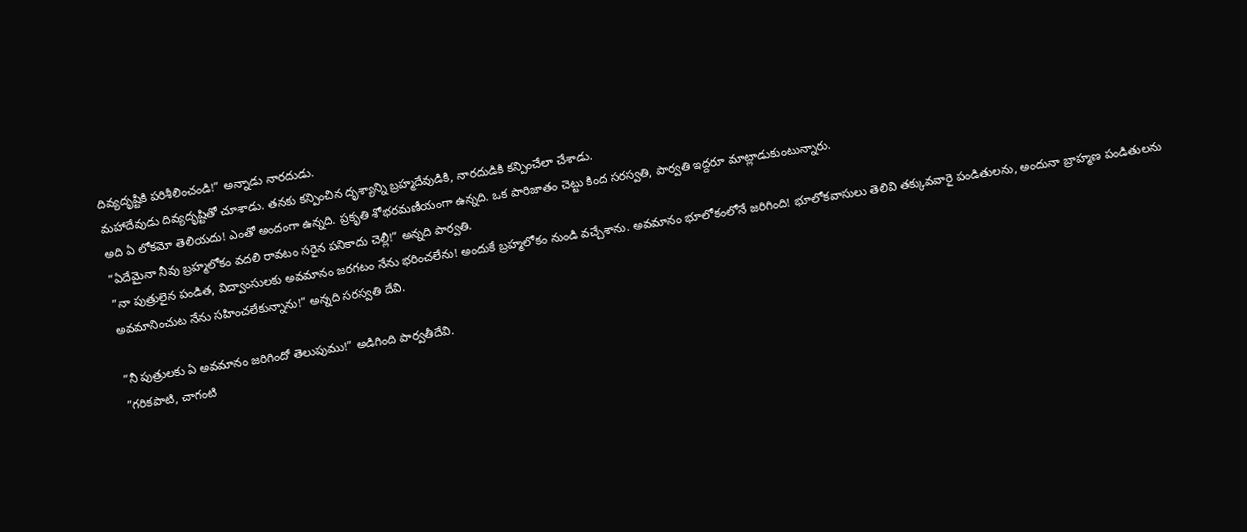దివ్యదృష్టికి పరిశీలించండి!” అన్నాడు నారదుడు.
మహాదేవుడు దివ్యదృష్టితో చూశాడు. తనకు కన్పించిన దృశ్యాన్ని బ్రహ్మదేవుడికి, నారదుడికి కన్పించేలా చేశాడు.
అది ఏ లోకమో తెలియదు! ఎంతో అందంగా ఉన్నది. ప్రకృతి శోభరమణీయంగా ఉన్నది. ఒక పారిజాతం చెట్టు కింద సరస్వతి, పార్వతి ఇద్దరూ మాట్లాడుకుంటున్నారు.
”ఏదేమైనా నీవు బ్రహ్మలోకం వదలి రావటం సరైన పనికాదు చెల్లీ!” అన్నది పార్వతి.
”నా పుత్రులైన పండిత, విద్వాంసులకు అవమానం జరగటం నేను భరించలేను! అందుకే బ్రహ్మలోకం నుండి వచ్చేశాను. అవమానం భూలోకంలోనే జరిగింది! భూలోకవాసులు తెలివి తక్కువవారై పండితులను, అందునా బ్రాహ్మణ పండితులను అవమానించుట నేను సహించలేకున్నాను!” అన్నది సరస్వతి దేవి.

”నీ పుత్రులకు ఏ అవమానం జరిగిందో తెలుపుము!” అడిగింది పార్వతీదేవి.
”గరికపాటి, చాగంటి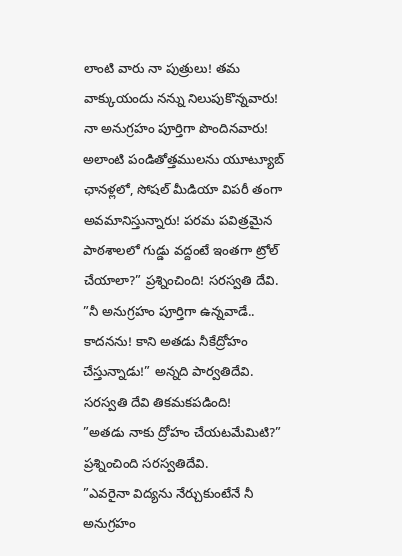లాంటి వారు నా పుత్రులు! తమ వాక్కుయందు నన్ను నిలుపుకొన్నవారు! నా అనుగ్రహం పూర్తిగా పొందినవారు! అలాంటి పండితోత్తములను యూట్యూబ్‌ ఛానళ్లలో, సోషల్‌ మీడియా విపరీ తంగా అవమానిస్తున్నారు! పరమ పవిత్రమైన పాఠశాలలో గుడ్డు వద్దంటే ఇంతగా ట్రోల్‌ చేయాలా?” ప్రశ్నించింది! సరస్వతి దేవి.
”నీ అనుగ్రహం పూర్తిగా ఉన్నవాడే.. కాదనను! కాని అతడు నీకేద్రోహం చేస్తున్నాడు!” అన్నది పార్వతిదేవి.
సరస్వతి దేవి తికమకపడింది!
”అతడు నాకు ద్రోహం చేయటమేమిటి?” ప్రశ్నించింది సరస్వతిదేవి.
”ఎవరైనా విద్యను నేర్చుకుంటేనే నీ అనుగ్రహం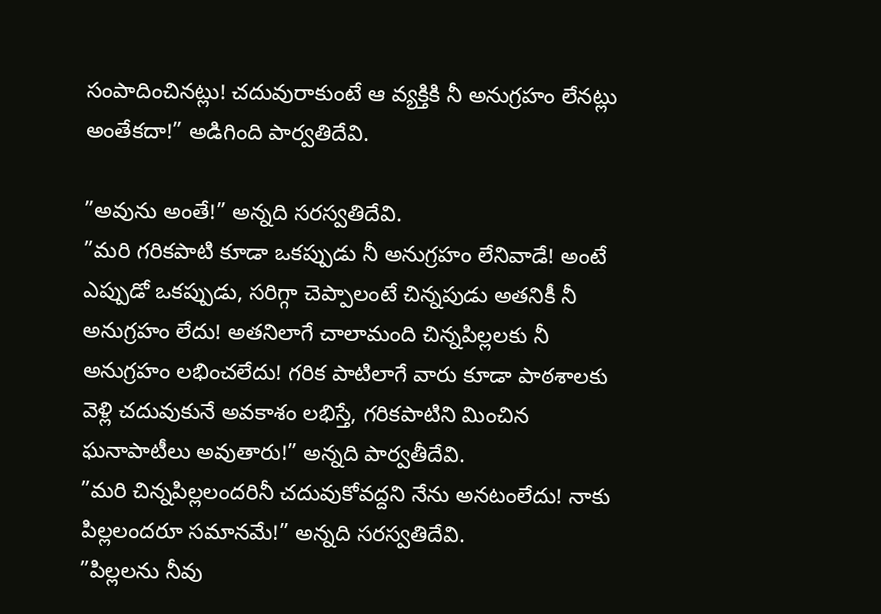సంపాదించినట్లు! చదువురాకుంటే ఆ వ్యక్తికి నీ అనుగ్రహం లేనట్లు అంతేకదా!” అడిగింది పార్వతిదేవి.

”అవును అంతే!” అన్నది సరస్వతిదేవి.
”మరి గరికపాటి కూడా ఒకప్పుడు నీ అనుగ్రహం లేనివాడే! అంటే ఎప్పుడో ఒకప్పుడు, సరిగ్గా చెప్పాలంటే చిన్నపుడు అతనికీ నీ అనుగ్రహం లేదు! అతనిలాగే చాలామంది చిన్నపిల్లలకు నీ అనుగ్రహం లభించలేదు! గరిక పాటిలాగే వారు కూడా పాఠశాలకు వెళ్లి చదువుకునే అవకాశం లభిస్తే, గరికపాటిని మించిన ఘనాపాటీలు అవుతారు!” అన్నది పార్వతీదేవి.
”మరి చిన్నపిల్లలందరినీ చదువుకోవద్దని నేను అనటంలేదు! నాకు పిల్లలందరూ సమానమే!” అన్నది సరస్వతిదేవి.
”పిల్లలను నీవు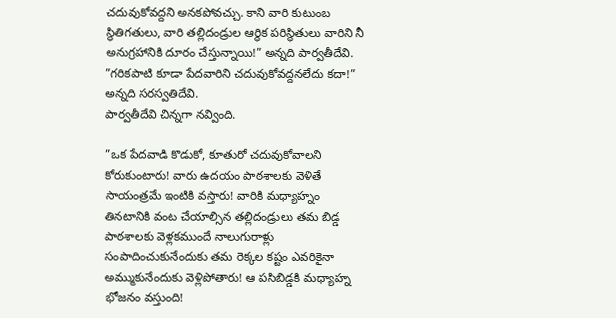చదువుకోవద్దని అనకపోవచ్చు. కాని వారి కుటుంబ స్థితిగతులు, వారి తల్లిదండ్రుల ఆర్థిక పరిస్థితులు వారిని నీ అనుగ్రహానికి దూరం చేస్తున్నాయి!” అన్నది పార్వతీదేవి.
”గరికపాటి కూడా పేదవారిని చదువుకోవద్దనలేదు కదా!” అన్నది సరస్వతిదేవి.
పార్వతీదేవి చిన్నగా నవ్వింది.

”ఒక పేదవాడి కొడుకో, కూతురో చదువుకోవాలని కోరుకుంటారు! వారు ఉదయం పాఠశాలకు వెళితే సాయంత్రమే ఇంటికి వస్తారు! వారికి మధ్యాహ్నం తినటానికి వంట చేయాల్సిన తల్లిదండ్రులు తమ బిడ్డ పాఠశాలకు వెళ్లకముందే నాలుగురాళ్లు సంపాదించుకునేందుకు తమ రెక్కల కష్టం ఎవరికైనా అమ్ముకునేందుకు వెళ్లిపోతారు! ఆ పసిబిడ్డకి మధ్యాహ్న భోజనం వస్తుంది!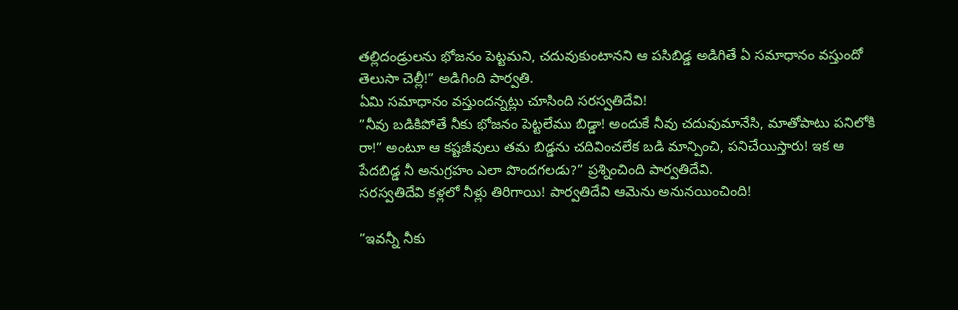తల్లిదండ్రులను భోజనం పెట్టమని, చదువుకుంటానని ఆ పసిబిడ్డ అడిగితే ఏ సమాధానం వస్తుందో తెలుసా చెల్లీ!” అడిగింది పార్వతి.
ఏమి సమాధానం వస్తుందన్నట్లు చూసింది సరస్వతిదేవి!
”నీవు బడికిపోతే నీకు భోజనం పెట్టలేము బిడ్డా! అందుకే నీవు చదువుమానేసి, మాతోపాటు పనిలోకి రా!” అంటూ ఆ కష్టజీవులు తమ బిడ్డను చదివించలేక బడి మాన్పించి, పనిచేయిస్తారు! ఇక ఆ పేదబిడ్డ నీ అనుగ్రహం ఎలా పొందగలడు?” ప్రశ్నించింది పార్వతిదేవి.
సరస్వతిదేవి కళ్లలో నీళ్లు తిరిగాయి! పార్వతిదేవి ఆమెను అనునయించింది!

”ఇవన్నీ నీకు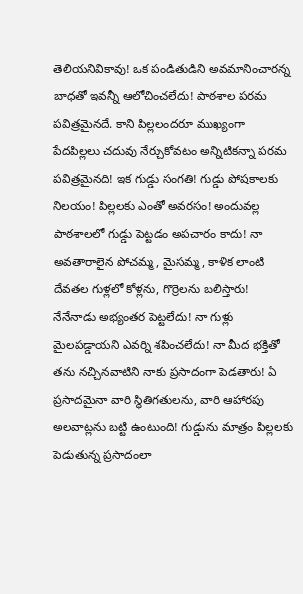తెలియనివికావు! ఒక పండితుడిని అవమానించారన్న బాధతో ఇవన్నీ ఆలోచించలేదు! పాఠశాల పరమ పవిత్రమైనదే. కాని పిల్లలందరూ ముఖ్యంగా పేదపిల్లలు చదువు నేర్చుకోవటం అన్నిటికన్నా పరమ పవిత్రమైనది! ఇక గుడ్డు సంగతి! గుడ్డు పోషకాలకు నిలయం! పిల్లలకు ఎంతో అవరసం! అందువల్ల పాఠశాలలో గుడ్డు పెట్టడం అపచారం కాదు! నా అవతారాలైన పోచమ్మ, మైసమ్మ, కాళిక లాంటి దేవతల గుళ్లలో కోళ్లను, గొర్రెలను బలిస్తారు! నేనేనాడు అభ్యంతర పెట్టలేదు! నా గుళ్లు మైలపడ్డాయని ఎవర్ని శపించలేదు! నా మీద భక్తితో తను నచ్చినవాటిని నాకు ప్రసాదంగా పెడతారు! ఏ ప్రసాదమైనా వారి స్థితిగతులను, వారి ఆహారపు అలవాట్లను బట్టి ఉంటుంది! గుడ్డును మాత్రం పిల్లలకు పెడుతున్న ప్రసాదంలా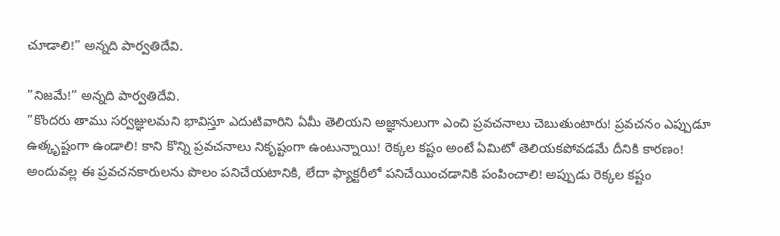చూడాలి!” అన్నది పార్వతిదేవి.

”నిజమే!” అన్నది పార్వతిదేవి.
”కొందరు తాము సర్వజ్ఞులమని భావిస్తూ ఎదుటివారిని ఏమీ తెలియని అజ్ఞానులుగా ఎంచి ప్రవచనాలు చెబుతుంటారు! ప్రవచనం ఎప్పుడూ ఉత్కృష్టంగా ఉండాలి! కాని కొన్ని ప్రవచనాలు నికృష్టంగా ఉంటున్నాయి! రెక్కల కష్టం అంటే ఏమిటో తెలియకపోవడమే దీనికి కారణం! అందువల్ల ఈ ప్రవచనకారులను పొలం పనిచేయటానికి, లేదా ఫ్యాక్టరీలో పనిచేయించడానికి పంపించాలి! అప్పుడు రెక్కల కష్టం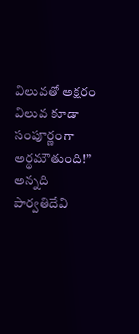విలువతో అక్షరం విలువ కూడా సంపూర్ణంగా అర్థమౌతుంది!” అన్నది పార్వతిదేవి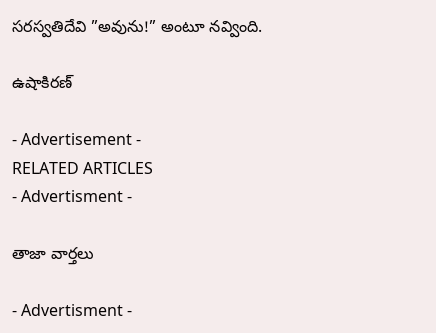సరస్వతిదేవి ”అవును!” అంటూ నవ్వింది.

ఉషాకిరణ్‌

- Advertisement -
RELATED ARTICLES
- Advertisment -

తాజా వార్తలు

- Advertisment -